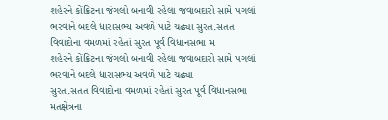શહેરને કોંક્રિટના જંગલો બનાવી રહેલા જવાબદારો સામે પગલાં ભરવાને બદલે ધારાસભ્ય અવળે પાટે ચઢ્યા સુરત.સતત વિવાદોના વમળમાં રહેતાં સુરત પૂર્વ વિધાનસભા મ
શહેરને કોંક્રિટના જંગલો બનાવી રહેલા જવાબદારો સામે પગલાં ભરવાને બદલે ધારાસભ્ય અવળે પાટે ચઢ્યા
સુરત.સતત વિવાદોના વમળમાં રહેતાં સુરત પૂર્વ વિધાનસભા મતક્ષેત્રના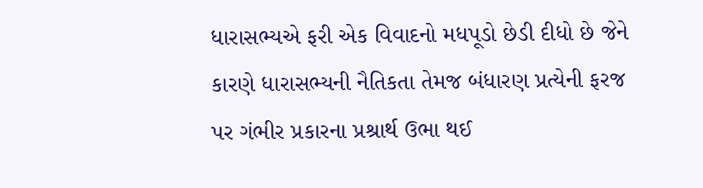ધારાસભ્યએ ફરી એક વિવાદનો મધપૂડો છેડી દીધો છે જેને કારણે ધારાસભ્યની નૈતિકતા તેમજ બંધારણ પ્રત્યેની ફરજ પર ગંભીર પ્રકારના પ્રશ્રાર્થ ઉભા થઈ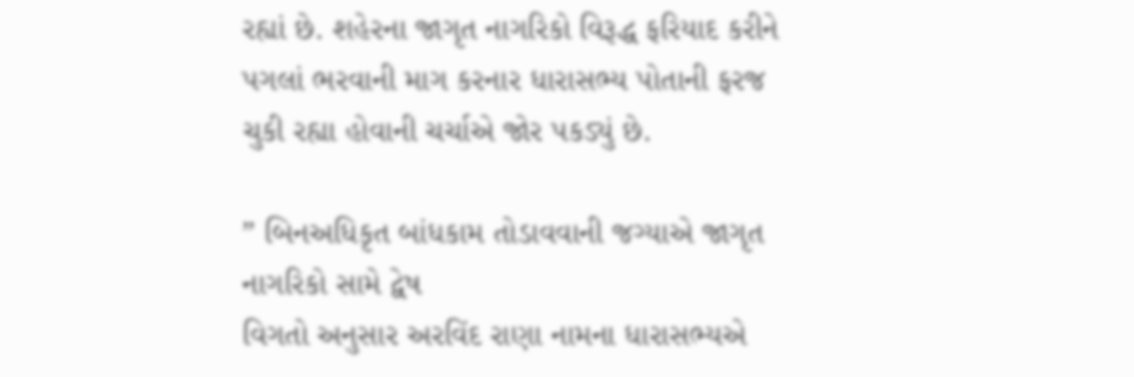રહ્યાં છે. શહેરના જાગૃત નાગરિકો વિરૂદ્ધ ફરિયાદ કરીને પગલાં ભરવાની માગ કરનાર ધારાસભ્ય પોતાની ફરજ ચુકી રહ્યા હોવાની ચર્ચાએ જોર પકડ્યું છે.

” બિનઅધિકૃત બાંધકામ તોડાવવાની જગ્યાએ જાગૃત નાગરિકો સામે દ્વેષ
વિગતો અનુસાર અરવિંદ રાણા નામના ધારાસભ્યએ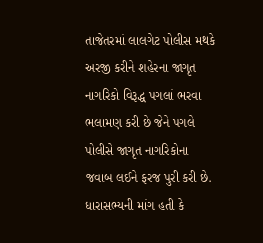તાજેતરમાં લાલગેટ પોલીસ મથકે અરજી કરીને શહેરના જાગૃત નાગરિકો વિરૂદ્ધ પગલાં ભરવા ભલામણ કરી છે જેને પગલે પોલીસે જાગૃત નાગરિકોના જવાબ લઈને ફરજ પુરી કરી છે. ધારાસભ્યની માંગ હતી કે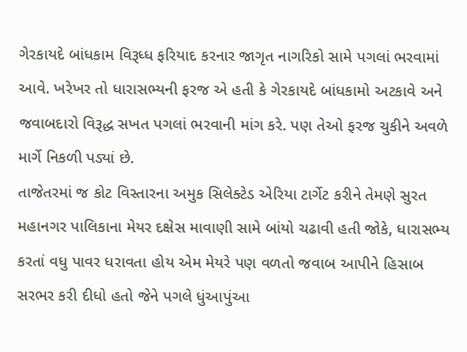ગેરકાયદે બાંધકામ વિરૂધ્ધ ફરિયાદ કરનાર જાગૃત નાગરિકો સામે પગલાં ભરવામાં આવે. ખરેખર તો ધારાસભ્યની ફરજ એ હતી કે ગેરકાયદે બાંધકામો અટકાવે અને જવાબદારો વિરૂદ્ધ સખત પગલાં ભરવાની માંગ કરે. પણ તેઓ ફરજ ચુકીને અવળે માર્ગે નિકળી પડ્યાં છે.
તાજેતરમાં જ કોટ વિસ્તારના અમુક સિલેક્ટેડ એરિયા ટાર્ગેટ કરીને તેમણે સુરત મહાનગર પાલિકાના મેયર દક્ષેસ માવાણી સામે બાંયો ચઢાવી હતી જોકે, ધારાસભ્ય કરતાં વધુ પાવર ધરાવતા હોય એમ મેયરે પણ વળતો જવાબ આપીને હિસાબ સરભર કરી દીધો હતો જેને પગલે ધુંઆપુંઆ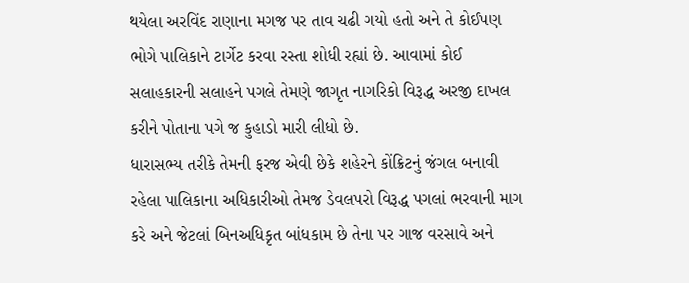થયેલા અરવિંદ રાણાના મગજ પર તાવ ચઢી ગયો હતો અને તે કોઈપણ ભોગે પાલિકાને ટાર્ગેટ કરવા રસ્તા શોધી રહ્યાં છે. આવામાં કોઈ સલાહકારની સલાહને પગલે તેમણે જાગૃત નાગરિકો વિરૂદ્ધ અરજી દાખલ કરીને પોતાના પગે જ કુહાડો મારી લીધો છે.
ધારાસભ્ય તરીકે તેમની ફરજ એવી છેકે શહેરને કોંક્રિટનું જંગલ બનાવી રહેલા પાલિકાના અધિકારીઓ તેમજ ડેવલપરો વિરૂદ્ધ પગલાં ભરવાની માગ કરે અને જેટલાં બિનઅધિકૃત બાંધકામ છે તેના પર ગાજ વરસાવે અને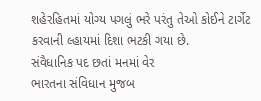શહેરહિતમાં યોગ્ય પગલું ભરે પરંતુ તેઓ કોઈને ટાર્ગેટ કરવાની લ્હાયમાં દિશા ભટકી ગયા છે.
સંવૈધાનિક પદ છતાં મનમાં વેર
ભારતના સંવિધાન મુજબ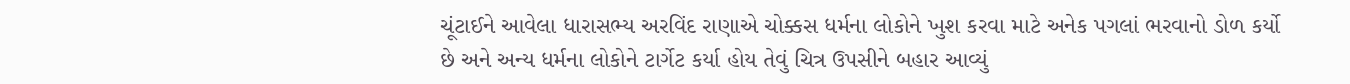ચૂંટાઈને આવેલા ધારાસભ્ય અરવિંદ રાણાએ ચોક્કસ ધર્મના લોકોને ખુશ કરવા માટે અનેક પગલાં ભરવાનો ડોળ કર્યો છે અને અન્ય ધર્મના લોકોને ટાર્ગેટ કર્યા હોય તેવું ચિત્ર ઉપસીને બહાર આવ્યું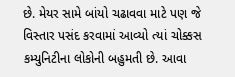છે. મેયર સામે બાંયો ચઢાવવા માટે પણ જે વિસ્તાર પસંદ કરવામાં આવ્યો ત્યાં ચોક્કસ કમ્યુનિટીના લોકોની બહુમતી છે. આવા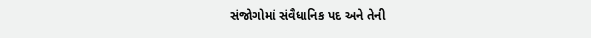સંજોગોમાં સંવૈધાનિક પદ અને તેની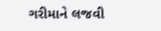ગરીમાને લજવી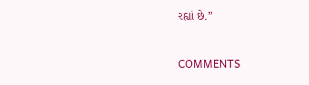રહ્યાં છે.”


COMMENTS